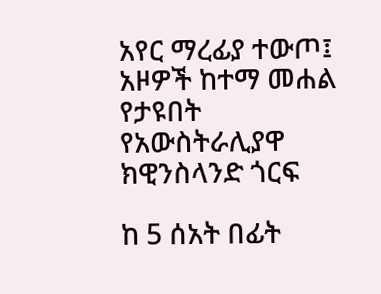አየር ማረፊያ ተውጦ፤ አዞዎች ከተማ መሐል የታዩበት የአውስትራሊያዋ ክዊንስላንድ ጎርፍ

ከ 5 ሰአት በፊት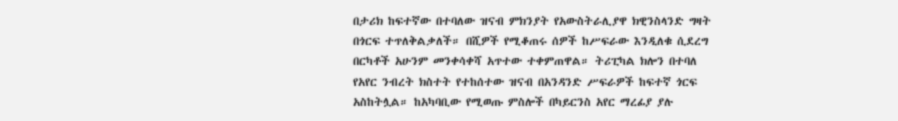በታሪክ ከፍተኛው በተባለው ዝናብ ምክንያት የአውስትራሊያዋ ክዊንስላንድ ግዛት በጎርፍ ተጥለቅልቃለች። በሺዎች የሚቆጠሩ ሰዎች ከሥፍራው እንዲለቁ ሲደረግ በርካቶች አሁንም መንቀሳቀሻ አጥተው ተቀምጠዋል። ትሪፒካል ክሎን በተባለ የአየር ንብረት ክስተት የተከሰተው ዝናብ በአንዳንድ ሥፍራዎች ከፍተኛ ጎርፍ አስከትሏል። ከአካባቢው የሚወጡ ምስሎች በካይርንስ አየር ማረፊያ ያሉ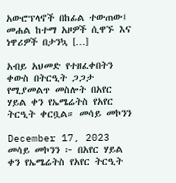አውሮፕላኖች በከፊል ተውጠው፤ መሐል ከተማ አዞዎች ሲዋኙ እና ነዋሪዎች በታንኳ […]

አብይ አህመድ የተዘፈቀበትን ቀውስ በትርዒት ጋጋታ የሚያመልጥ መስሎት በአየር ሃይል ቀን የኤሜሬትስ የአየር ትርዒት ቀርቧል። መሳይ መኮንን

December 17, 2023  መሳይ መኮንን ፦ በአየር ሃይል ቀን የኤሜሬትስ የአየር ትርዒት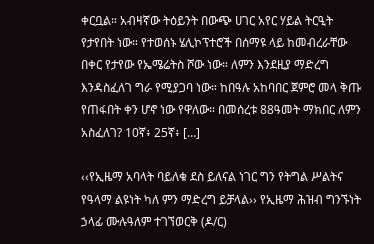ቀርቧል። አብዛኛው ትዕይንት በውጭ ሀገር አየር ሃይል ትርዒት የታየበት ነው። የተወሰኑ ሄሊኮፕተሮች በሰማዩ ላይ ከመብረራቸው በቀር የታየው የኤሜሬትስ ሾው ነው። ለምን እንደዚያ ማድረግ እንዳስፈለገ ግራ የሚያጋባ ነው። ከበዓሉ አከባበር ጀምሮ መላ ቅጡ የጠፋበት ቀን ሆኖ ነው የዋለው። በመሰረቱ 88ዓመት ማክበር ለምን አስፈለገ? 10ኛ፥ 25ኛ፥ […]

‹‹የኢዜማ አባላት ባይለቁ ደስ ይለናል ነገር ግን የትግል ሥልትና የዓላማ ልዩነት ካለ ምን ማድረግ ይቻላል›› የኢዜማ ሕዝብ ግንኙነት ኃላፊ ሙሉዓለም ተገኘወርቅ (ዶ/ር)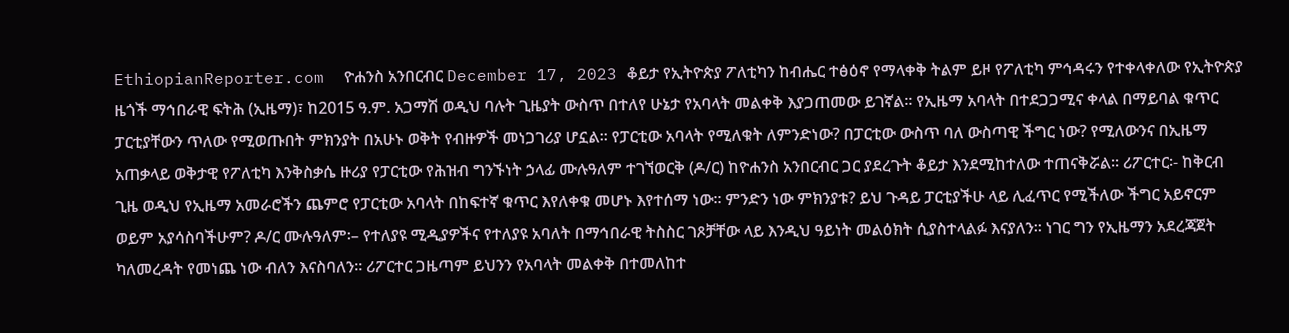EthiopianReporter.com  ዮሐንስ አንበርብር December 17, 2023 ቆይታ የኢትዮጵያ ፖለቲካን ከብሔር ተፅዕኖ የማላቀቅ ትልም ይዞ የፖለቲካ ምኅዳሩን የተቀላቀለው የኢትዮጵያ ዜጎች ማኅበራዊ ፍትሕ (ኢዜማ)፣ ከ2015 ዓ.ም. አጋማሽ ወዲህ ባሉት ጊዜያት ውስጥ በተለየ ሁኔታ የአባላት መልቀቅ እያጋጠመው ይገኛል። የኢዜማ አባላት በተደጋጋሚና ቀላል በማይባል ቁጥር ፓርቲያቸውን ጥለው የሚወጡበት ምክንያት በአሁኑ ወቅት የብዙዎች መነጋገሪያ ሆኗል። የፓርቲው አባላት የሚለቁት ለምንድነው? በፓርቲው ውስጥ ባለ ውስጣዊ ችግር ነው? የሚለውንና በኢዜማ አጠቃላይ ወቅታዊ የፖለቲካ እንቅስቃሴ ዙሪያ የፓርቲው የሕዝብ ግንኙነት ኃላፊ ሙሉዓለም ተገኘወርቅ (ዶ/ር) ከዮሐንስ አንበርብር ጋር ያደረጉት ቆይታ እንደሚከተለው ተጠናቅሯል፡፡ ሪፖርተር፡- ከቅርብ ጊዜ ወዲህ የኢዜማ አመራሮችን ጨምሮ የፓርቲው አባላት በከፍተኛ ቁጥር እየለቀቁ መሆኑ እየተሰማ ነው። ምንድን ነው ምክንያቱ? ይህ ጉዳይ ፓርቲያችሁ ላይ ሊፈጥር የሚችለው ችግር አይኖርም ወይም አያሳስባችሁም? ዶ/ር ሙሉዓለም፡– የተለያዩ ሚዲያዎችና የተለያዩ አባለት በማኅበራዊ ትስስር ገጾቻቸው ላይ እንዲህ ዓይነት መልዕክት ሲያስተላልፉ እናያለን። ነገር ግን የኢዜማን አደረጃጀት ካለመረዳት የመነጨ ነው ብለን እናስባለን። ሪፖርተር ጋዜጣም ይህንን የአባላት መልቀቅ በተመለከተ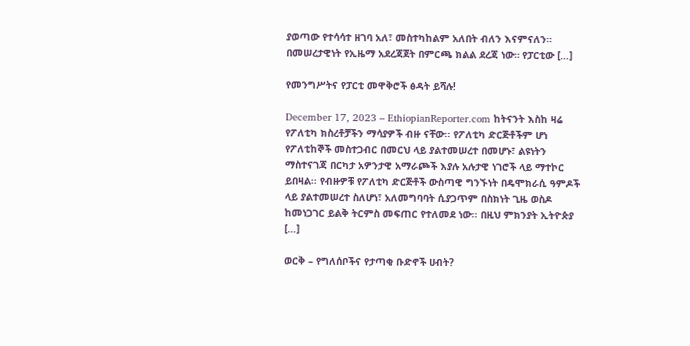ያወጣው የተሳሳተ ዘገባ አለ፣ መስተካከልም አለበት ብለን እናምናለን። በመሠረታዊነት የኢዜማ አደረጃጀት በምርጫ ክልል ደረጃ ነው። የፓርቲው […]

የመንግሥትና የፓርቲ መዋቅሮች ፅዳት ይሻሉ!

December 17, 2023 – EthiopianReporter.com ከትናንት እስከ ዛሬ የፖለቲካ ክስረቶቻችን ማሳያዎች ብዙ ናቸው፡፡ የፖለቲካ ድርጅቶችም ሆነ የፖለቲከኞች መስተጋብር በመርህ ላይ ያልተመሠረተ በመሆኑ፣ ልዩነትን ማስተናገጃ በርካታ አዎንታዊ አማራጮች እያሉ አሉታዊ ነገሮች ላይ ማተኮር ይበዛል፡፡ የብዙዎቹ የፖለቲካ ድርጅቶች ውስጣዊ ግንኙነት በዴሞክራሲ ዓምዶች ላይ ያልተመሠረተ ስለሆነ፣ አለመግባባት ሲያጋጥም በስክነት ጊዜ ወስዶ ከመነጋገር ይልቅ ትርምስ መፍጠር የተለመደ ነው፡፡ በዚህ ምክንያት ኢትዮጵያ […]

ወርቅ – የግለሰቦችና የታጣቂ ቡድኖች ሀብት?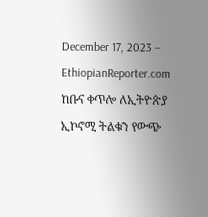December 17, 2023 – EthiopianReporter.com  ከቡና ቀጥሎ ለኢትዮጵያ ኢኮኖሚ ትልቁን የውጭ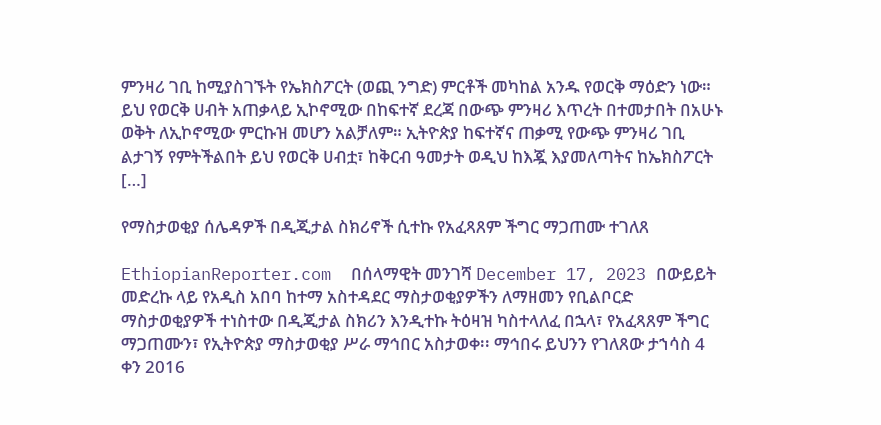ምንዛሪ ገቢ ከሚያስገኙት የኤክስፖርት (ወጪ ንግድ) ምርቶች መካከል አንዱ የወርቅ ማዕድን ነው። ይህ የወርቅ ሀብት አጠቃላይ ኢኮኖሚው በከፍተኛ ደረጃ በውጭ ምንዛሪ እጥረት በተመታበት በአሁኑ ወቅት ለኢኮኖሚው ምርኩዝ መሆን አልቻለም። ኢትዮጵያ ከፍተኛና ጠቃሚ የውጭ ምንዛሪ ገቢ ልታገኝ የምትችልበት ይህ የወርቅ ሀብቷ፣ ከቅርብ ዓመታት ወዲህ ከእጇ እያመለጣትና ከኤክስፖርት […]

የማስታወቂያ ሰሌዳዎች በዲጂታል ስክሪኖች ሲተኩ የአፈጻጸም ችግር ማጋጠሙ ተገለጸ

EthiopianReporter.com  በሰላማዊት መንገሻ December 17, 2023 በውይይት መድረኩ ላይ የአዲስ አበባ ከተማ አስተዳደር ማስታወቂያዎችን ለማዘመን የቢልቦርድ ማስታወቂያዎች ተነስተው በዲጂታል ስክሪን እንዲተኩ ትዕዛዝ ካስተላለፈ በኋላ፣ የአፈጻጸም ችግር ማጋጠሙን፣ የኢትዮጵያ ማስታወቂያ ሥራ ማኅበር አስታወቀ፡፡ ማኅበሩ ይህንን የገለጸው ታኀሳስ 4 ቀን 2016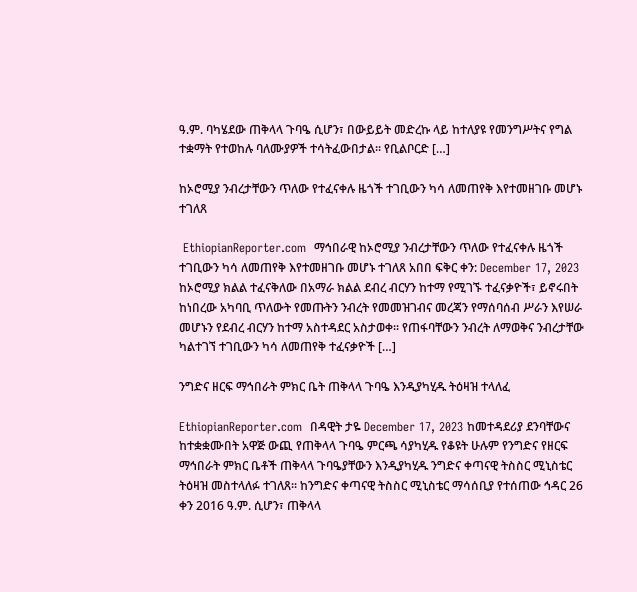ዓ.ም. ባካሄደው ጠቅላላ ጉባዔ ሲሆን፣ በውይይት መድረኩ ላይ ከተለያዩ የመንግሥትና የግል ተቋማት የተወከሉ ባለሙያዎች ተሳትፈውበታል፡፡ የቢልቦርድ […]

ከኦሮሚያ ንብረታቸውን ጥለው የተፈናቀሉ ዜጎች ተገቢውን ካሳ ለመጠየቅ እየተመዘገቡ መሆኑ ተገለጸ

 EthiopianReporter.com  ማኅበራዊ ከኦሮሚያ ንብረታቸውን ጥለው የተፈናቀሉ ዜጎች ተገቢውን ካሳ ለመጠየቅ እየተመዘገቡ መሆኑ ተገለጸ አበበ ፍቅር ቀን: December 17, 2023 ከኦሮሚያ ክልል ተፈናቅለው በአማራ ክልል ደብረ ብርሃን ከተማ የሚገኙ ተፈናቃዮች፣ ይኖሩበት ከነበረው አካባቢ ጥለውት የመጡትን ንብረት የመመዝገብና መረጃን የማሰባሰብ ሥራን እየሠራ መሆኑን የደብረ ብርሃን ከተማ አስተዳደር አስታወቀ፡፡ የጠፋባቸውን ንብረት ለማወቅና ንብረታቸው ካልተገኘ ተገቢውን ካሳ ለመጠየቅ ተፈናቃዮች […]

ንግድና ዘርፍ ማኅበራት ምክር ቤት ጠቅላላ ጉባዔ እንዲያካሂዱ ትዕዛዝ ተላለፈ

EthiopianReporter.com  በዳዊት ታዬ December 17, 2023 ከመተዳደሪያ ደንባቸውና ከተቋቋሙበት አዋጅ ውጪ የጠቅላላ ጉባዔ ምርጫ ሳያካሂዱ የቆዩት ሁሉም የንግድና የዘርፍ ማኅበራት ምክር ቤቶች ጠቅላላ ጉባዔያቸውን እንዲያካሂዱ ንግድና ቀጣናዊ ትስስር ሚኒስቴር ትዕዛዝ መስተላለፉ ተገለጸ፡፡ ከንግድና ቀጣናዊ ትስስር ሚኒስቴር ማሳሰቢያ የተሰጠው ኅዳር 26 ቀን 2016 ዓ.ም. ሲሆን፣ ጠቅላላ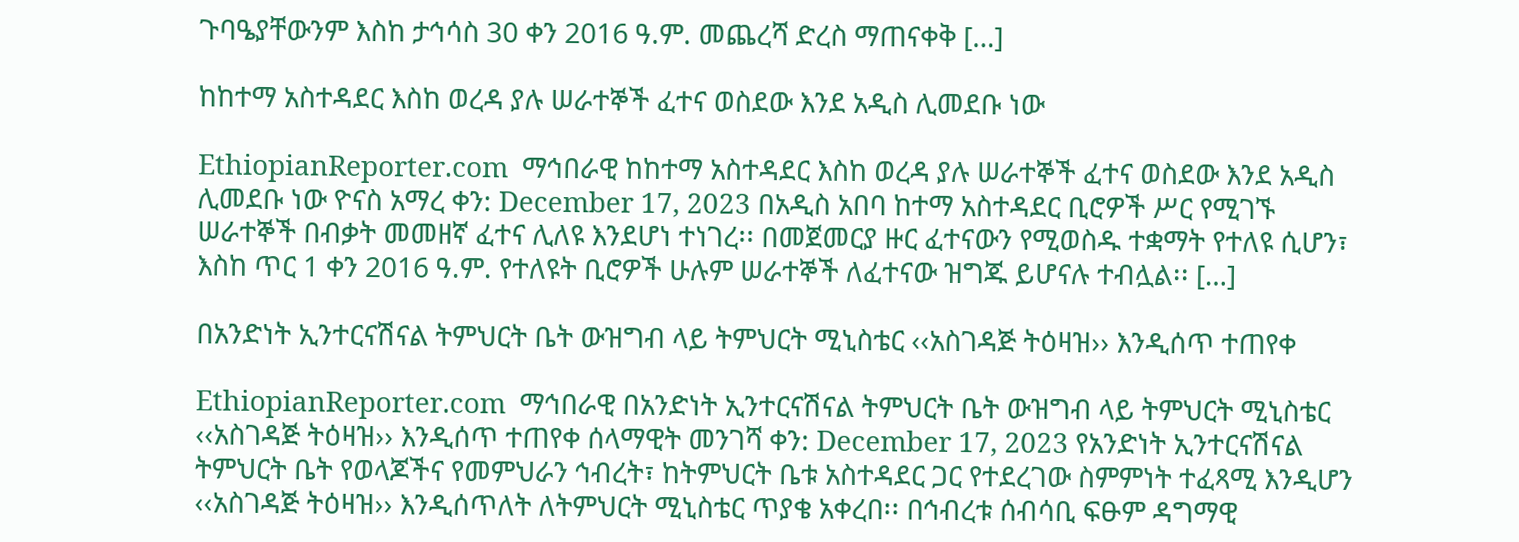ጉባዔያቸውንም እስከ ታኅሳስ 30 ቀን 2016 ዓ.ም. መጨረሻ ድረስ ማጠናቀቅ […]

ከከተማ አስተዳደር እስከ ወረዳ ያሉ ሠራተኞች ፈተና ወስደው እንደ አዲስ ሊመደቡ ነው

EthiopianReporter.com  ማኅበራዊ ከከተማ አስተዳደር እስከ ወረዳ ያሉ ሠራተኞች ፈተና ወስደው እንደ አዲስ ሊመደቡ ነው ዮናስ አማረ ቀን: December 17, 2023 በአዲስ አበባ ከተማ አስተዳደር ቢሮዎች ሥር የሚገኙ ሠራተኞች በብቃት መመዘኛ ፈተና ሊለዩ እንደሆነ ተነገረ፡፡ በመጀመርያ ዙር ፈተናውን የሚወስዱ ተቋማት የተለዩ ሲሆን፣ እስከ ጥር 1 ቀን 2016 ዓ.ም. የተለዩት ቢሮዎች ሁሉም ሠራተኞች ለፈተናው ዝግጁ ይሆናሉ ተብሏል፡፡ […]

በአንድነት ኢንተርናሽናል ትምህርት ቤት ውዝግብ ላይ ትምህርት ሚኒስቴር ‹‹አስገዳጅ ትዕዛዝ›› እንዲሰጥ ተጠየቀ

EthiopianReporter.com  ማኅበራዊ በአንድነት ኢንተርናሽናል ትምህርት ቤት ውዝግብ ላይ ትምህርት ሚኒስቴር ‹‹አስገዳጅ ትዕዛዝ›› እንዲሰጥ ተጠየቀ ሰላማዊት መንገሻ ቀን: December 17, 2023 የአንድነት ኢንተርናሽናል ትምህርት ቤት የወላጆችና የመምህራን ኅብረት፣ ከትምህርት ቤቱ አስተዳደር ጋር የተደረገው ስምምነት ተፈጻሚ እንዲሆን ‹‹አስገዳጅ ትዕዛዝ›› እንዲሰጥለት ለትምህርት ሚኒስቴር ጥያቄ አቀረበ፡፡ በኅብረቱ ሰብሳቢ ፍፁም ዳግማዊ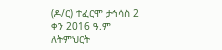(ዶ/ር) ተፈርሞ ታኅሳስ 2 ቀን 2016 ዓ.ም ለትምህርት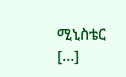ሚኒስቴር […]